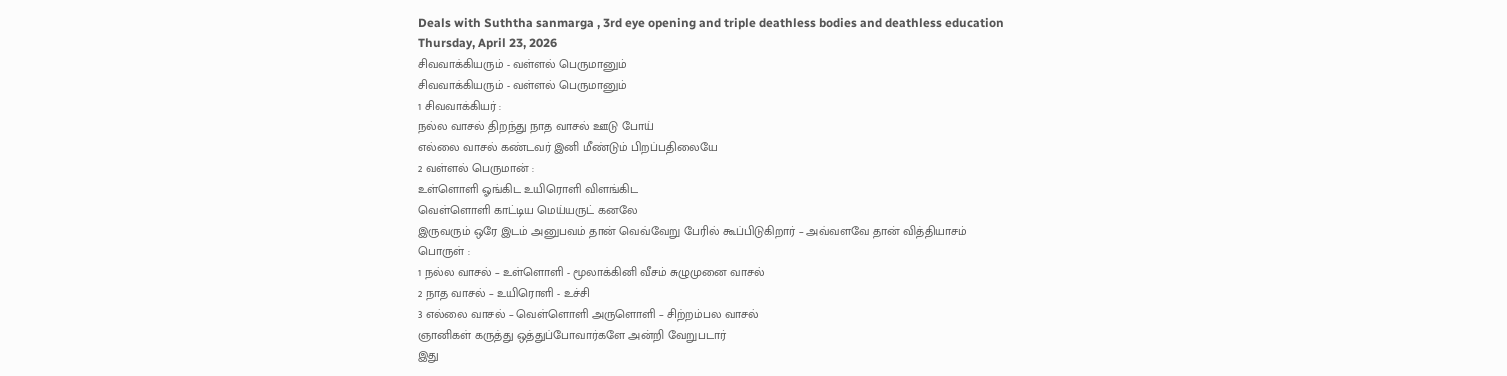Deals with Suththa sanmarga , 3rd eye opening and triple deathless bodies and deathless education
Thursday, April 23, 2026
சிவவாக்கியரும் - வள்ளல் பெருமானும்
சிவவாக்கியரும் - வள்ளல் பெருமானும்
1 சிவவாக்கியர் :
நல்ல வாசல் திறந்து நாத வாசல் ஊடு போய்
எல்லை வாசல் கண்டவர் இனி மீண்டும் பிறப்பதிலையே
2 வள்ளல் பெருமான் :
உள்ளொளி ஓங்கிட உயிரொளி விளங்கிட
வெள்ளொளி காட்டிய மெய்யருட் கனலே
இருவரும் ஒரே இடம் அனுபவம் தான் வெவ்வேறு பேரில் கூப்பிடுகிறார் – அவ்வளவே தான் வித்தியாசம்
பொருள் :
1 நல்ல வாசல் – உள்ளொளி - மூலாக்கினி வீசம் சுழுமுனை வாசல்
2 நாத வாசல் – உயிரொளி - உச்சி
3 எல்லை வாசல் – வெள்ளொளி அருளொளி – சிற்றம்பல வாசல்
ஞானிகள் கருத்து ஒத்துப்போவார்களே அன்றி வேறுபடார்
இது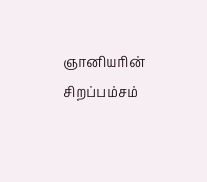ஞானியரின் சிறப்பம்சம்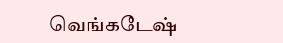வெங்கடேஷ்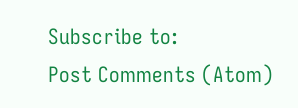Subscribe to:
Post Comments (Atom)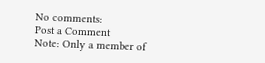No comments:
Post a Comment
Note: Only a member of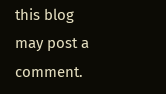this blog may post a comment.